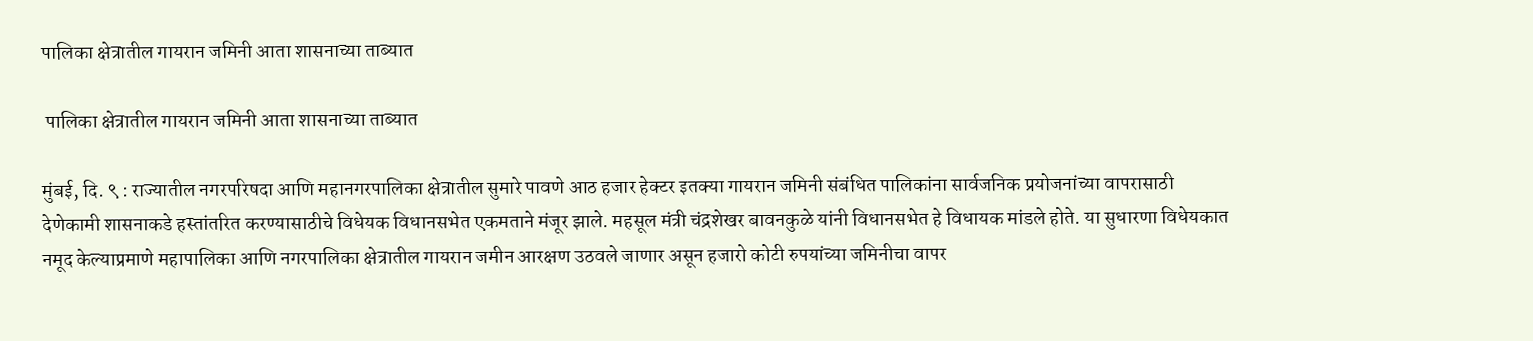पालिका क्षेत्रातील गायरान जमिनी आता शासनाच्या ताब्यात

 पालिका क्षेत्रातील गायरान जमिनी आता शासनाच्या ताब्यात

मुंबई, दि. ९ : राज्यातील नगरपरिषदा आणि महानगरपालिका क्षेत्रातील सुमारे पावणे आठ हजार हेक्टर इतक्या गायरान जमिनी संबंधित पालिकांना सार्वजनिक प्रयोजनांच्या वापरासाठी देणेकामी शासनाकडे हस्तांतरित करण्यासाठीचे विधेयक विधानसभेत एकमताने मंजूर झाले. महसूल मंत्री चंद्रशेखर बावनकुळे यांनी विधानसभेत हे विधायक मांडले होते. या सुधारणा विधेयकात नमूद केल्याप्रमाणे महापालिका आणि नगरपालिका क्षेत्रातील गायरान जमीन आरक्षण उठवले जाणार असून हजारो कोटी रुपयांच्या जमिनीचा वापर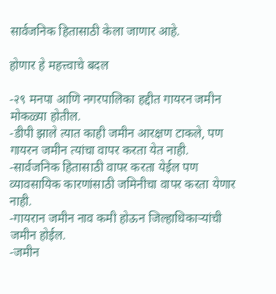सार्वजनिक हितासाठी केला जाणार आहे.

होणार हे महत्त्वाचे बदल

-२९ मनपा आणि नगरपालिका हद्दीत गायरन जमीन मोकळ्या होतील.
-डीपी झाले त्यात काही जमीन आरक्षण टाकले, पण गायरन जमीन त्यांचा वापर करता येत नाही.
-सार्वजनिक हितासाठी वापर करता येईल पण व्यावसायिक कारणांसाठी जमिनीचा वापर करता येणार नाही.
-गायरान जमीन नाव कमी होऊन जिल्हाधिकाऱ्यांची जमीन होईल.
-जमीन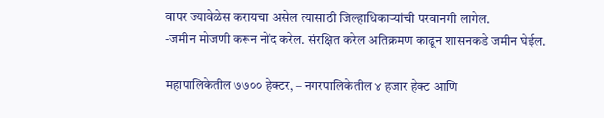वापर ज्यावेळेस करायचा असेल त्यासाठी जिल्हाधिकाऱ्यांची परवानगी लागेल.
-जमीन मोजणी करून नोंद करेल. संरक्षित करेल अतिक्रमण काढून शासनकडे जमीन घेईल.

महापालिकेतील ७७०० हेक्टर, – नगरपालिकेतील ४ हजार हेक्ट आणि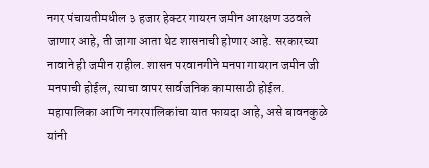नगर पंचायतीमधील ३ हजार हेक्टर गायरन जमीन आरक्षण उठवले जाणार आहे, ती जागा आता थेट शासनाची होणार आहे. सरकारच्या नावाने ही जमीन राहील. शासन परवानगीने मनपा गायरान जमीन जी मनपाची होईल, त्याचा वापर सार्वजनिक कामासाठी होईल. महापालिका आणि नगरपालिकांचा यात फायदा आहे, असे बावनकुळे यांनी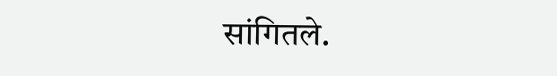सांगितले.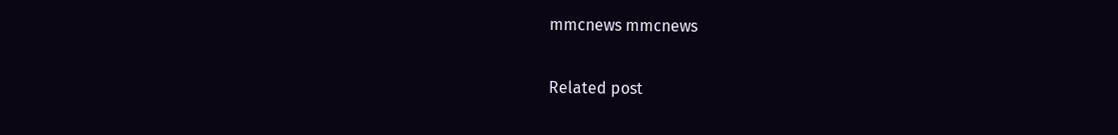mmcnews mmcnews

Related post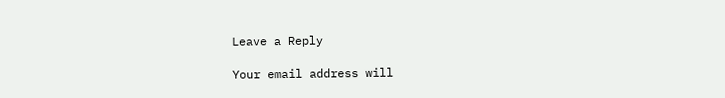Leave a Reply

Your email address will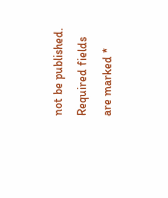not be published. Required fields are marked *